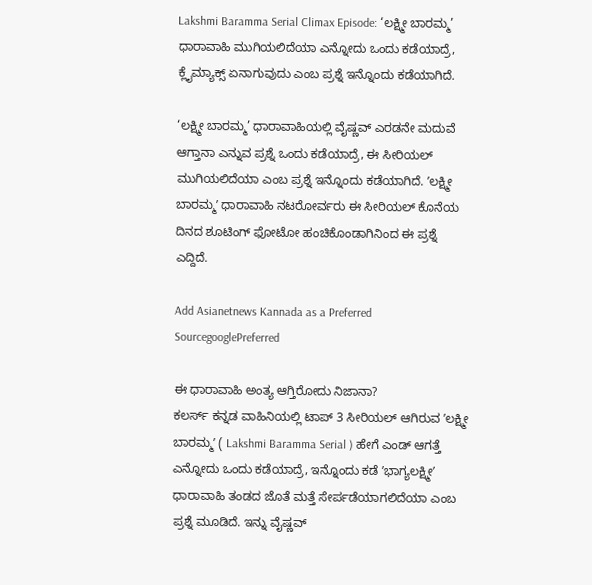Lakshmi Baramma Serial Climax Episode: ‘ಲಕ್ಷ್ಮೀ ಬಾರಮ್ಮ’ ಧಾರಾವಾಹಿ ಮುಗಿಯಲಿದೆಯಾ ಎನ್ನೋದು ಒಂದು ಕಡೆಯಾದ್ರೆ, ಕ್ಲೈಮ್ಯಾಕ್ಸ್‌ ಏನಾಗುವುದು ಎಂಬ ಪ್ರಶ್ನೆ ಇನ್ನೊಂದು ಕಡೆಯಾಗಿದೆ.

‘ಲಕ್ಷ್ಮೀ ಬಾರಮ್ಮ’ ಧಾರಾವಾಹಿಯಲ್ಲಿ ವೈಷ್ಣವ್‌ ಎರಡನೇ ಮದುವೆ ಆಗ್ತಾನಾ ಎನ್ನುವ ಪ್ರಶ್ನೆ ಒಂದು ಕಡೆಯಾದ್ರೆ, ಈ ಸೀರಿಯಲ್‌ ಮುಗಿಯಲಿದೆಯಾ ಎಂಬ ಪ್ರಶ್ನೆ ಇನ್ನೊಂದು ಕಡೆಯಾಗಿದೆ. ʼಲಕ್ಷ್ಮೀ ಬಾರಮ್ಮʼ ಧಾರಾವಾಹಿ ನಟರೋರ್ವರು ಈ ಸೀರಿಯಲ್‌ ಕೊನೆಯ ದಿನದ ಶೂಟಿಂಗ್‌ ಫೋಟೋ ಹಂಚಿಕೊಂಡಾಗಿನಿಂದ ಈ ಪ್ರಶ್ನೆ ಎದ್ದಿದೆ.

Add Asianetnews Kannada as a Preferred SourcegooglePreferred

ಈ ಧಾರಾವಾಹಿ ಅಂತ್ಯ ಆಗ್ತಿರೋದು ನಿಜಾನಾ?
ಕಲರ್ಸ್‌ ಕನ್ನಡ ವಾಹಿನಿಯಲ್ಲಿ ಟಾಪ್‌ 3 ಸೀರಿಯಲ್‌ ಆಗಿರುವ ʼಲಕ್ಷ್ಮೀ ಬಾರಮ್ಮʼ ( Lakshmi Baramma Serial ) ಹೇಗೆ ಎಂಡ್‌ ಆಗತ್ತೆ ಎನ್ನೋದು ಒಂದು ಕಡೆಯಾದ್ರೆ, ಇನ್ನೊಂದು ಕಡೆ ʼಭಾಗ್ಯಲಕ್ಷ್ಮೀʼ ಧಾರಾವಾಹಿ ತಂಡದ ಜೊತೆ ಮತ್ತೆ ಸೇರ್ಪಡೆಯಾಗಲಿದೆಯಾ ಎಂಬ ಪ್ರಶ್ನೆ ಮೂಡಿದೆ. ಇನ್ನು ವೈಷ್ಣವ್‌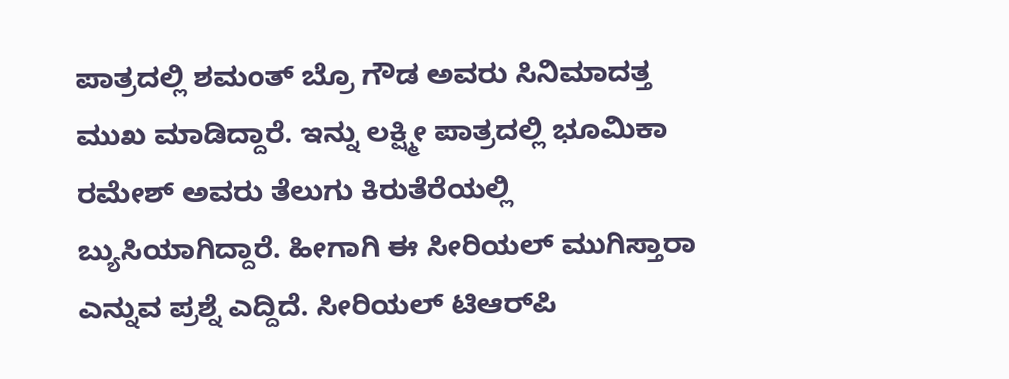ಪಾತ್ರದಲ್ಲಿ ಶಮಂತ್‌ ಬ್ರೊ ಗೌಡ ಅವರು ಸಿನಿಮಾದತ್ತ ಮುಖ ಮಾಡಿದ್ದಾರೆ. ಇನ್ನು ಲಕ್ಷ್ಮೀ ಪಾತ್ರದಲ್ಲಿ ಭೂಮಿಕಾ ರಮೇಶ್‌ ಅವರು ತೆಲುಗು ಕಿರುತೆರೆಯಲ್ಲಿ ಬ್ಯುಸಿಯಾಗಿದ್ದಾರೆ. ಹೀಗಾಗಿ ಈ ಸೀರಿಯಲ್‌ ಮುಗಿಸ್ತಾರಾ ಎನ್ನುವ ಪ್ರಶ್ನೆ ಎದ್ದಿದೆ. ಸೀರಿಯಲ್‌ ಟಿಆರ್‌ಪಿ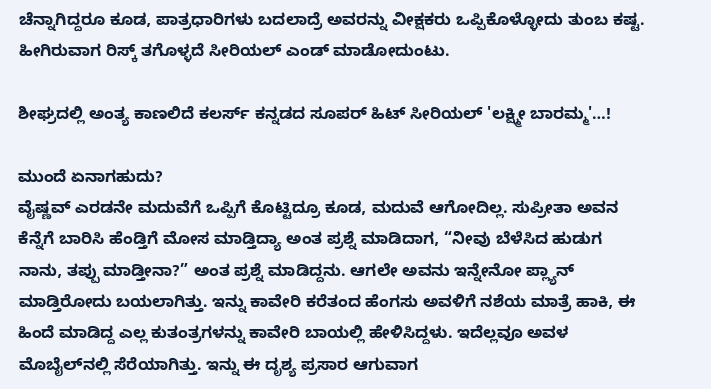ಚೆನ್ನಾಗಿದ್ದರೂ ಕೂಡ, ಪಾತ್ರಧಾರಿಗಳು ಬದಲಾದ್ರೆ ಅವರನ್ನು ವೀಕ್ಷಕರು ಒಪ್ಪಿಕೊಳ್ಳೋದು ತುಂಬ ಕಷ್ಟ. ಹೀಗಿರುವಾಗ ರಿಸ್ಕ್‌ ತಗೊಳ್ಳದೆ ಸೀರಿಯಲ್‌ ಎಂಡ್‌ ಮಾಡೋದುಂಟು.

ಶೀಘ್ರದಲ್ಲಿ ಅಂತ್ಯ ಕಾಣಲಿದೆ ಕಲರ್ಸ್ ಕನ್ನಡದ ಸೂಪರ್ ಹಿಟ್ ಸೀರಿಯಲ್ 'ಲಕ್ಷ್ಮೀ ಬಾರಮ್ಮ'…!

ಮುಂದೆ ಏನಾಗಹುದು?
ವೈಷ್ಣವ್‌ ಎರಡನೇ ಮದುವೆಗೆ ಒಪ್ಪಿಗೆ ಕೊಟ್ಟಿದ್ರೂ ಕೂಡ, ಮದುವೆ ಆಗೋದಿಲ್ಲ. ಸುಪ್ರೀತಾ ಅವನ ಕೆನ್ನೆಗೆ ಬಾರಿಸಿ ಹೆಂಡ್ತಿಗೆ ಮೋಸ ಮಾಡ್ತಿದ್ಯಾ ಅಂತ ಪ್ರಶ್ನೆ ಮಾಡಿದಾಗ, “ನೀವು ಬೆಳೆಸಿದ ಹುಡುಗ ನಾನು, ತಪ್ಪು ಮಾಡ್ತೀನಾ?” ಅಂತ ಪ್ರಶ್ನೆ ಮಾಡಿದ್ದನು. ಆಗಲೇ ಅವನು ಇನ್ನೇನೋ ಪ್ಲ್ಯಾನ್‌ ಮಾಡ್ತಿರೋದು ಬಯಲಾಗಿತ್ತು. ಇನ್ನು ಕಾವೇರಿ ಕರೆತಂದ ಹೆಂಗಸು ಅವಳಿಗೆ ನಶೆಯ ಮಾತ್ರೆ ಹಾಕಿ, ಈ ಹಿಂದೆ ಮಾಡಿದ್ದ ಎಲ್ಲ ಕುತಂತ್ರಗಳನ್ನು ಕಾವೇರಿ ಬಾಯಲ್ಲಿ ಹೇಳಿಸಿದ್ದಳು. ಇದೆಲ್ಲವೂ ಅವಳ ಮೊಬೈಲ್‌ನಲ್ಲಿ ಸೆರೆಯಾಗಿತ್ತು. ಇನ್ನು ಈ ದೃಶ್ಯ ಪ್ರಸಾರ ಆಗುವಾಗ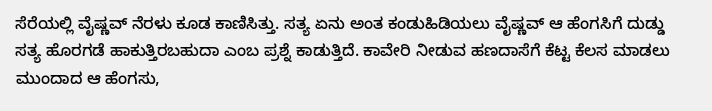ಸೆರೆಯಲ್ಲಿ ವೈಷ್ಣವ್‌ ನೆರಳು ಕೂಡ ಕಾಣಿಸಿತ್ತು. ಸತ್ಯ ಏನು ಅಂತ ಕಂಡುಹಿಡಿಯಲು ವೈಷ್ಣವ್‌ ಆ ಹೆಂಗಸಿಗೆ ದುಡ್ಡು ಸತ್ಯ ಹೊರಗಡೆ ಹಾಕುತ್ತಿರಬಹುದಾ ಎಂಬ ಪ್ರಶ್ನೆ ಕಾಡುತ್ತಿದೆ. ಕಾವೇರಿ ನೀಡುವ ಹಣದಾಸೆಗೆ ಕೆಟ್ಟ ಕೆಲಸ ಮಾಡಲು ಮುಂದಾದ ಆ ಹೆಂಗಸು,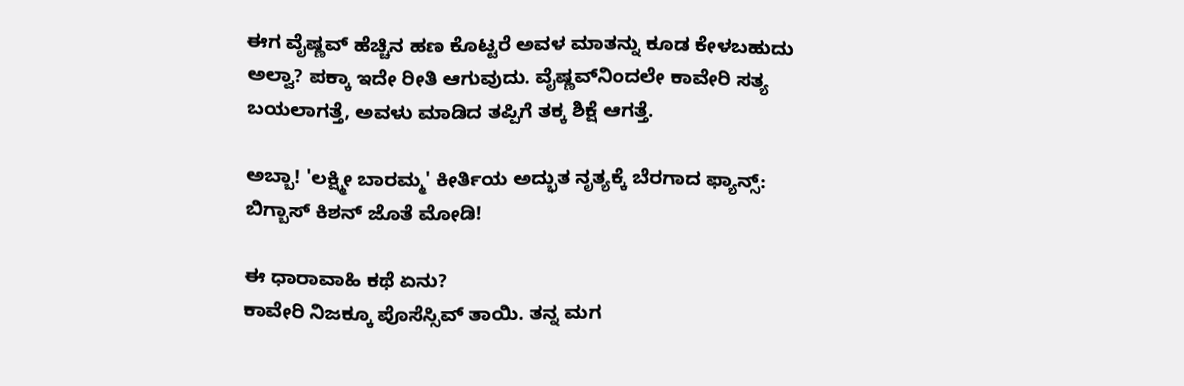ಈಗ ವೈಷ್ಣವ್‌ ಹೆಚ್ಚಿನ ಹಣ ಕೊಟ್ಟರೆ ಅವಳ ಮಾತನ್ನು ಕೂಡ ಕೇಳಬಹುದು ಅಲ್ವಾ? ಪಕ್ಕಾ ಇದೇ ರೀತಿ ಆಗುವುದು. ವೈಷ್ಣವ್‌ನಿಂದಲೇ ಕಾವೇರಿ ಸತ್ಯ ಬಯಲಾಗತ್ತೆ, ಅವಳು ಮಾಡಿದ ತಪ್ಪಿಗೆ ತಕ್ಕ ಶಿಕ್ಷೆ ಆಗತ್ತೆ.

ಅಬ್ಬಾ! 'ಲಕ್ಷ್ಮೀ ಬಾರಮ್ಮ' ಕೀರ್ತಿಯ ಅದ್ಭುತ ನೃತ್ಯಕ್ಕೆ ಬೆರಗಾದ ಫ್ಯಾನ್ಸ್: ಬಿಗ್ಬಾಸ್ ಕಿಶನ್ ಜೊತೆ ಮೋಡಿ!

ಈ ಧಾರಾವಾಹಿ ಕಥೆ ಏನು?
ಕಾವೇರಿ ನಿಜಕ್ಕೂ ಪೊಸೆಸ್ಸಿವ್‌ ತಾಯಿ. ತನ್ನ ಮಗ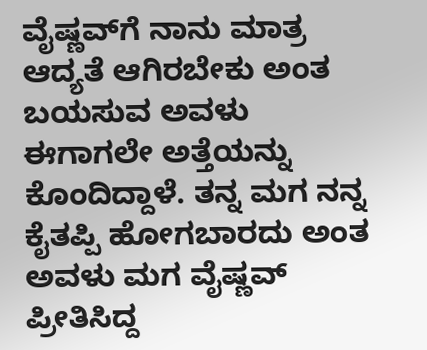ವೈಷ್ಣವ್‌ಗೆ ನಾನು ಮಾತ್ರ ಆದ್ಯತೆ ಆಗಿರಬೇಕು ಅಂತ ಬಯಸುವ ಅವಳು ಈಗಾಗಲೇ ಅತ್ತೆಯನ್ನು ಕೊಂದಿದ್ದಾಳೆ. ತನ್ನ ಮಗ ನನ್ನ ಕೈತಪ್ಪಿ ಹೋಗಬಾರದು ಅಂತ ಅವಳು ಮಗ ವೈಷ್ಣವ್‌ ಪ್ರೀತಿಸಿದ್ದ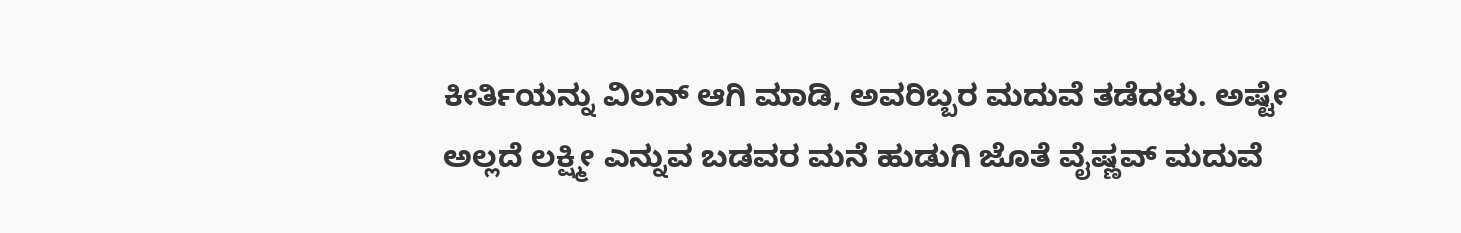ಕೀರ್ತಿಯನ್ನು ವಿಲನ್‌ ಆಗಿ ಮಾಡಿ, ಅವರಿಬ್ಬರ ಮದುವೆ ತಡೆದಳು. ಅಷ್ಟೇ ಅಲ್ಲದೆ ಲಕ್ಷ್ಮೀ ಎನ್ನುವ ಬಡವರ ಮನೆ ಹುಡುಗಿ ಜೊತೆ ವೈಷ್ಣವ್‌ ಮದುವೆ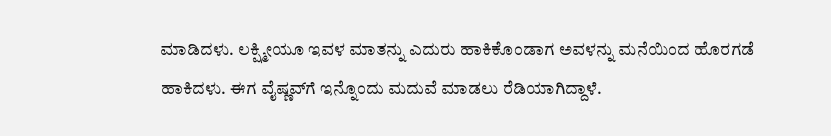ಮಾಡಿದಳು. ಲಕ್ಷ್ಮೀಯೂ ಇವಳ ಮಾತನ್ನು ಎದುರು ಹಾಕಿಕೊಂಡಾಗ ಅವಳನ್ನು ಮನೆಯಿಂದ ಹೊರಗಡೆ ಹಾಕಿದಳು. ಈಗ ವೈಷ್ಣವ್‌ಗೆ ಇನ್ನೊಂದು ಮದುವೆ ಮಾಡಲು ರೆಡಿಯಾಗಿದ್ದಾಳೆ.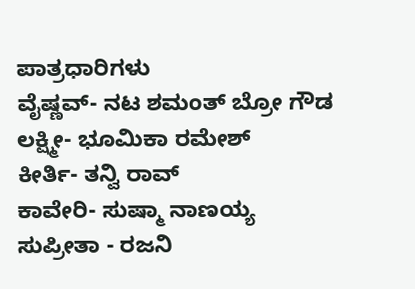ಪಾತ್ರಧಾರಿಗಳು
ವೈಷ್ಣವ್- ನಟ ಶಮಂತ್‌ ಬ್ರೋ ಗೌಡ
ಲಕ್ಷ್ಮೀ- ಭೂಮಿಕಾ ರಮೇಶ್‌
ಕೀರ್ತಿ- ತನ್ವಿ ರಾವ್‌
ಕಾವೇರಿ- ಸುಷ್ಮಾ ನಾಣಯ್ಯ
ಸುಪ್ರೀತಾ - ರಜನಿ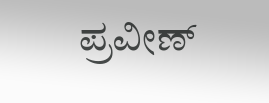ಪ್ರವೀಣ್‌